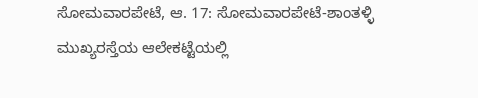ಸೋಮವಾರಪೇಟೆ, ಆ. 17: ಸೋಮವಾರಪೇಟೆ-ಶಾಂತಳ್ಳಿ ಮುಖ್ಯರಸ್ತೆಯ ಆಲೇಕಟ್ಟೆಯಲ್ಲಿ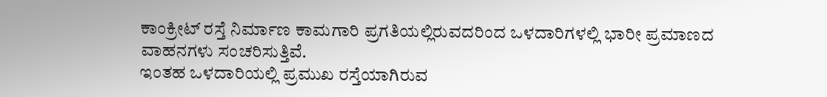ಕಾಂಕ್ರೀಟ್ ರಸ್ತೆ ನಿರ್ಮಾಣ ಕಾಮಗಾರಿ ಪ್ರಗತಿಯಲ್ಲಿರುವದರಿಂದ ಒಳದಾರಿಗಳಲ್ಲಿ ಭಾರೀ ಪ್ರಮಾಣದ ವಾಹನಗಳು ಸಂಚರಿಸುತ್ತಿವೆ.
ಇಂತಹ ಒಳದಾರಿಯಲ್ಲಿ ಪ್ರಮುಖ ರಸ್ತೆಯಾಗಿರುವ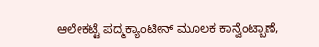ಆಲೇಕಟ್ಟೆ ಪದ್ಮಕ್ಯಾಂಟೀನ್ ಮೂಲಕ ಕಾನ್ವೆಂಟ್ಬಾಣೆ,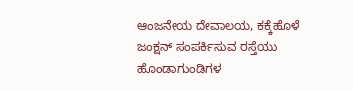ಆಂಜನೇಯ ದೇವಾಲಯ, ಕಕ್ಕೆಹೊಳೆ ಜಂಕ್ಷನ್ ಸಂಪರ್ಕಿಸುವ ರಸ್ತೆಯು ಹೊಂಡಾಗುಂಡಿಗಳ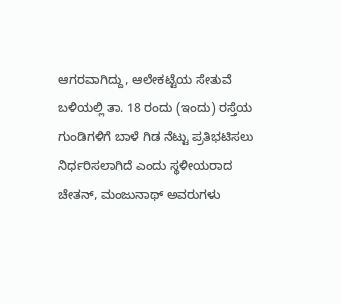ಆಗರವಾಗಿದ್ದು, ಆಲೇಕಟ್ಟೆಯ ಸೇತುವೆ ಬಳಿಯಲ್ಲಿ ತಾ. 18 ರಂದು (ಇಂದು) ರಸ್ತೆಯ ಗುಂಡಿಗಳಿಗೆ ಬಾಳೆ ಗಿಡ ನೆಟ್ಟು ಪ್ರತಿಭಟಿಸಲು ನಿರ್ಧರಿಸಲಾಗಿದೆ ಎಂದು ಸ್ಥಳೀಯರಾದ ಚೇತನ್, ಮಂಜುನಾಥ್ ಅವರುಗಳು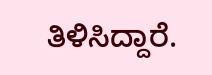ತಿಳಿಸಿದ್ದಾರೆ.